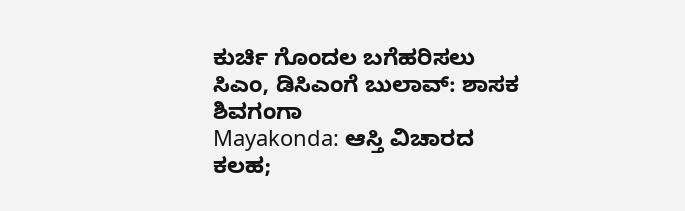ಕುರ್ಚಿ ಗೊಂದಲ ಬಗೆಹರಿಸಲು ಸಿಎಂ, ಡಿಸಿಎಂಗೆ ಬುಲಾವ್: ಶಾಸಕ ಶಿವಗಂಗಾ
Mayakonda: ಆಸ್ತಿ ವಿಚಾರದ ಕಲಹ;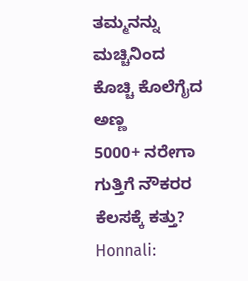ತಮ್ಮನನ್ನು ಮಚ್ಚಿನಿಂದ ಕೊಚ್ಚಿ ಕೊಲೆಗೈದ ಅಣ್ಣ
5000+ ನರೇಗಾ ಗುತ್ತಿಗೆ ನೌಕರರ ಕೆಲಸಕ್ಕೆ ಕತ್ತು?
Honnali: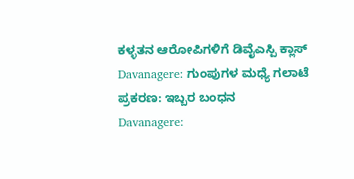ಕಳ್ಳತನ ಆರೋಪಿಗಳಿಗೆ ಡಿವೈಎಸ್ಪಿ ಕ್ಲಾಸ್
Davanagere: ಗುಂಪುಗಳ ಮಧ್ಯೆ ಗಲಾಟೆ ಪ್ರಕರಣ: ಇಬ್ಬರ ಬಂಧನ
Davanagere: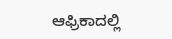ಆಫ್ರಿಕಾದಲ್ಲಿ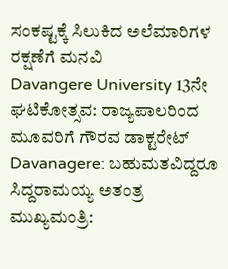ಸಂಕಷ್ಟಕ್ಕೆ ಸಿಲುಕಿದ ಅಲೆಮಾರಿಗಳ ರಕ್ಷಣೆಗೆ ಮನವಿ
Davangere University 13ನೇ ಘಟಿಕೋತ್ಸವ: ರಾಜ್ಯಪಾಲರಿಂದ ಮೂವರಿಗೆ ಗೌರವ ಡಾಕ್ಟರೇಟ್
Davanagere: ಬಹುಮತವಿದ್ದರೂ ಸಿದ್ದರಾಮಯ್ಯ ಅತಂತ್ರ ಮುಖ್ಯಮಂತ್ರಿ: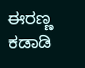ಈರಣ್ಣ ಕಡಾಡಿ